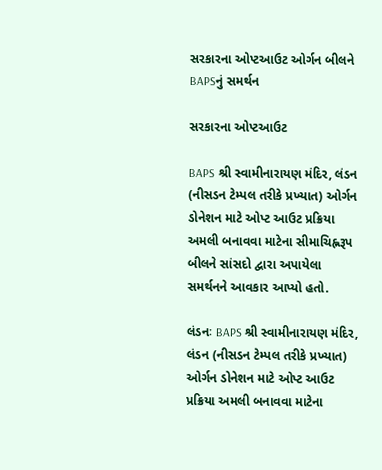સરકારના ઓપ્ટઆઉટ ઓર્ગન બીલને BAPSનું સમર્થન

સરકારના ઓપ્ટઆઉટ

BAPS શ્રી સ્વામીનારાયણ મંદિર, લંડન (નીસડન ટેમ્પલ તરીકે પ્રખ્યાત) ઓર્ગન ડોનેશન માટે ઓપ્ટ આઉટ પ્રક્રિયા અમલી બનાવવા માટેના સીમાચિહ્નરૂપ બીલને સાંસદો દ્વારા અપાયેલા સમર્થનને આવકાર આપ્યો હતો.

લંડનઃ BAPS શ્રી સ્વામીનારાયણ મંદિર, લંડન (નીસડન ટેમ્પલ તરીકે પ્રખ્યાત) ઓર્ગન ડોનેશન માટે ઓપ્ટ આઉટ પ્રક્રિયા અમલી બનાવવા માટેના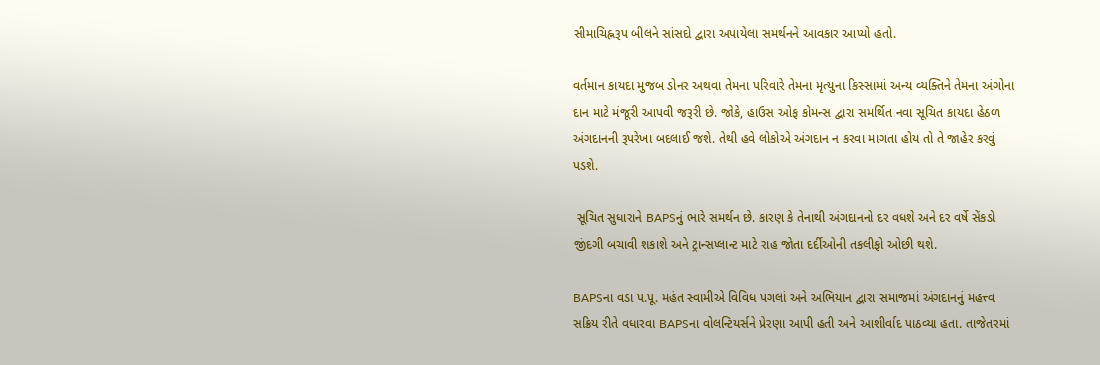સીમાચિહ્નરૂપ બીલને સાંસદો દ્વારા અપાયેલા સમર્થનને આવકાર આપ્યો હતો.

વર્તમાન કાયદા મુજબ ડોનર અથવા તેમના પરિવારે તેમના મૃત્યુના કિસ્સામાં અન્ય વ્યક્તિને તેમના અંગોના દાન માટે મંજૂરી આપવી જરૂરી છે. જોકે, હાઉસ ઓફ કોમન્સ દ્વારા સમર્થિત નવા સૂચિત કાયદા હેઠળ અંગદાનની રૂપરેખા બદલાઈ જશે. તેથી હવે લોકોએ અંગદાન ન કરવા માગતા હોય તો તે જાહેર કરવું પડશે.

 સૂચિત સુધારાને BAPSનું ભારે સમર્થન છે. કારણ કે તેનાથી અંગદાનનો દર વધશે અને દર વર્ષે સેંકડો જીંદગી બચાવી શકાશે અને ટ્રાન્સપ્લાન્ટ માટે રાહ જોતા દર્દીઓની તકલીફો ઓછી થશે.

BAPSના વડા પ.પૂ. મહંત સ્વામીએ વિવિધ પગલાં અને અભિયાન દ્વારા સમાજમાં અંગદાનનું મહત્ત્વ સક્રિય રીતે વધારવા BAPSના વોલન્ટિયર્સને પ્રેરણા આપી હતી અને આશીર્વાદ પાઠવ્યા હતા. તાજેતરમાં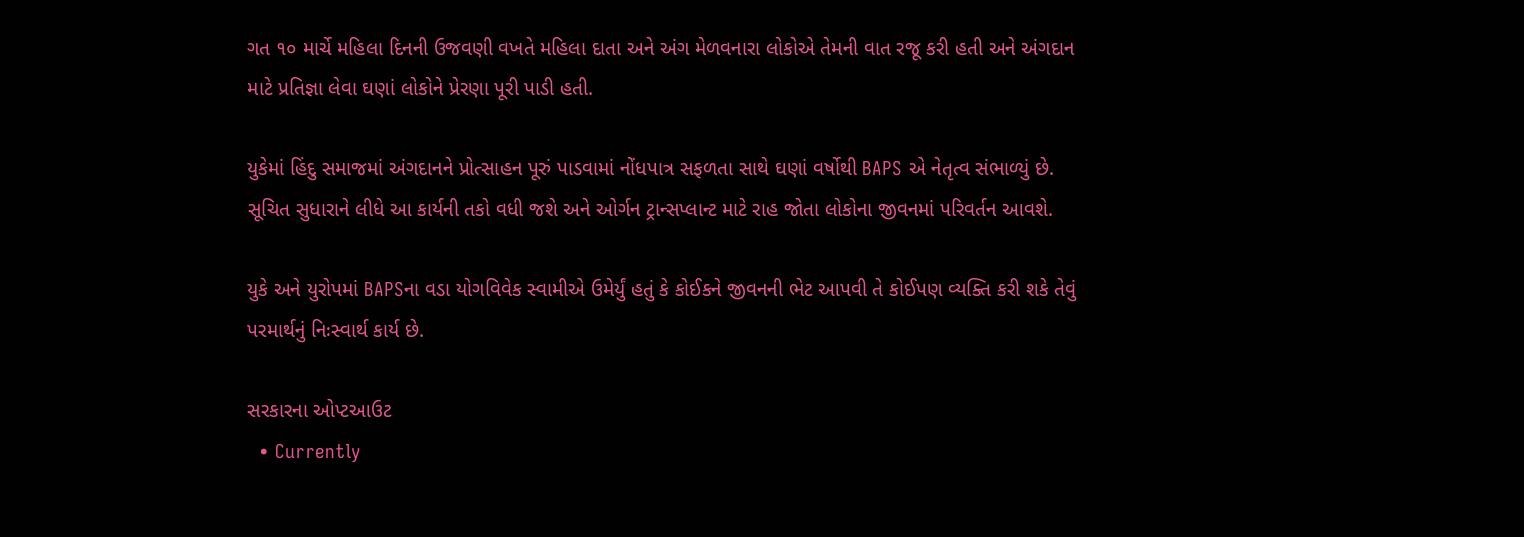ગત ૧૦ માર્ચે મહિલા દિનની ઉજવણી વખતે મહિલા દાતા અને અંગ મેળવનારા લોકોએ તેમની વાત રજૂ કરી હતી અને અંગદાન માટે પ્રતિજ્ઞા લેવા ઘણાં લોકોને પ્રેરણા પૂરી પાડી હતી.

યુકેમાં હિંદુ સમાજમાં અંગદાનને પ્રોત્સાહન પૂરું પાડવામાં નોંધપાત્ર સફળતા સાથે ઘણાં વર્ષોથી BAPS એ નેતૃત્વ સંભાળ્યું છે. સૂચિત સુધારાને લીધે આ કાર્યની તકો વધી જશે અને ઓર્ગન ટ્રાન્સપ્લાન્ટ માટે રાહ જોતા લોકોના જીવનમાં પરિવર્તન આવશે.

યુકે અને યુરોપમાં BAPSના વડા યોગવિવેક સ્વામીએ ઉમેર્યું હતું કે કોઈકને જીવનની ભેટ આપવી તે કોઈપણ વ્યક્તિ કરી શકે તેવું પરમાર્થનું નિઃસ્વાર્થ કાર્ય છે.

સરકારના ઓપ્ટઆઉટ
  • Currently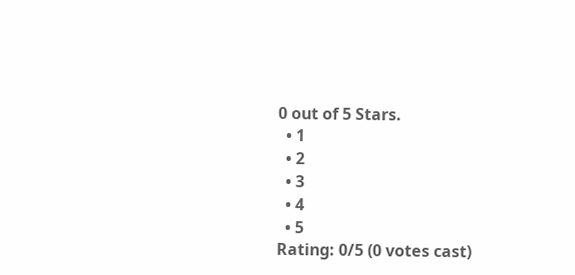0 out of 5 Stars.
  • 1
  • 2
  • 3
  • 4
  • 5
Rating: 0/5 (0 votes cast)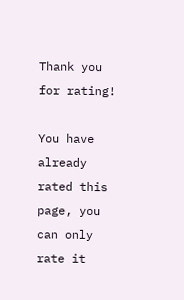Thank you for rating!

You have already rated this page, you can only rate it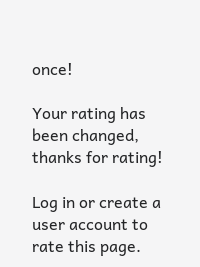once!

Your rating has been changed, thanks for rating!

Log in or create a user account to rate this page.